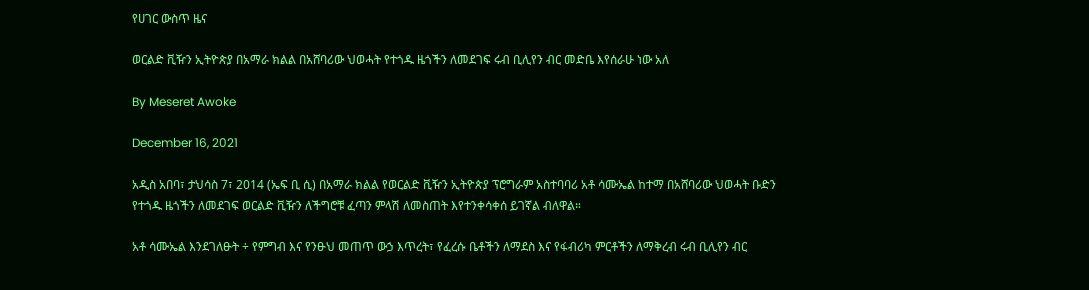የሀገር ውስጥ ዜና

ወርልድ ቪዥን ኢትዮጵያ በአማራ ክልል በአሸባሪው ህወሓት የተጎዱ ዜጎችን ለመደገፍ ሩብ ቢሊየን ብር መድቤ እየሰራሁ ነው አለ

By Meseret Awoke

December 16, 2021

አዲስ አበባ፣ ታህሳስ 7፣ 2014 (ኤፍ ቢ ሲ) በአማራ ክልል የወርልድ ቪዥን ኢትዮጵያ ፕሮግራም አስተባባሪ አቶ ሳሙኤል ከተማ በአሸባሪው ህወሓት ቡድን የተጎዱ ዜጎችን ለመደገፍ ወርልድ ቪዥን ለችግሮቹ ፈጣን ምላሽ ለመስጠት እየተንቀሳቀሰ ይገኛል ብለዋል።

አቶ ሳሙኤል እንደገለፁት ÷ የምግብ እና የንፁህ መጠጥ ውኃ እጥረት፣ የፈረሱ ቤቶችን ለማደስ እና የፋብሪካ ምርቶችን ለማቅረብ ሩብ ቢሊየን ብር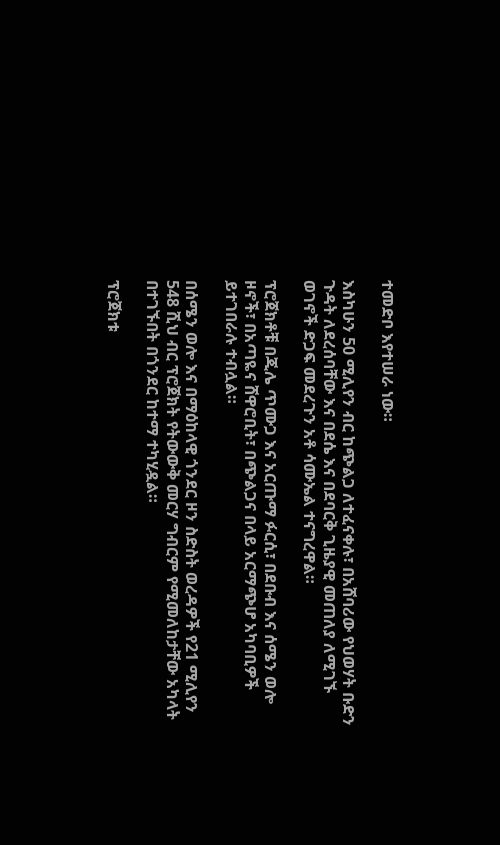ተመድቦ እየተሠራ ነው።

እስካሁን 50 ሚሊየን ብር ከጭልጋ ለተፈናቀሉ፣ በአሸባሪው የህወሃት ቡድን ጉዳት ለደረሰባቸው እና በደሴ እና በደባርቅ ጊዜያዊ መጠለያ ለሚገኙ ወገኖች ድጋፍ መደረጉን አቶ ሳሙኤል ተናግረዋል።

ፕሮጀክቶቹ በጂሌ ጥሙጋ እና አርጡማ ፉርሲ፣ በደቡብ እና ሰሜን ወሎ ዞኖች፣ በአጣዬና ሸዋሮቢት፣ በጭልጋና በላይ አርማጭሆ አካባቢዎች ይተገበራሉ ተብሏል።

በሰሜን ወሎ እና በማዕከላዊ ጎንደር ዞን ስድስት ወረዳዎች የ21 ሚሊየን 548 ሺህ ብር ፕሮጀክት የትውውቅ መርሃ ግብርም የሚመለከታቸው አካላት በተገኙበት በጎንደር ከተማ ተካሂዷል።

ፕሮጀክቱ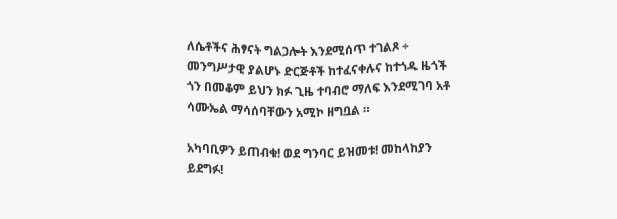ለሴቶችና ሕፃናት ግልጋሎት እንደሚሰጥ ተገልጾ ÷ መንግሥታዊ ያልሆኑ ድርጅቶች ከተፈናቀሉና ከተጎዱ ዜጎች ጎን በመቆም ይህን ክፉ ጊዜ ተባብሮ ማለፍ እንደሚገባ አቶ ሳሙኤል ማሳሰባቸውን አሚኮ ዘግቧል ።

አካባቢዎን ይጠብቁ! ወደ ግንባር ይዝመቱ! መከላከያን ይደግፉ!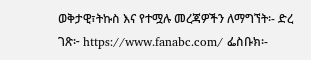ወቅታዊ፣ትኩስ እና የተሟሉ መረጃዎችን ለማግኘት፡- ድረ ገጽ፦ https://www.fanabc.com/ ፌስቡክ፡-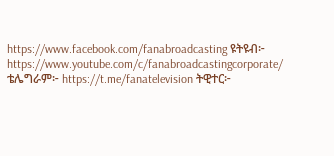https://www.facebook.com/fanabroadcasting ዩትዩብ፦ https://www.youtube.com/c/fanabroadcastingcorporate/ ቴሌግራም፦ https://t.me/fanatelevision ትዊተር፦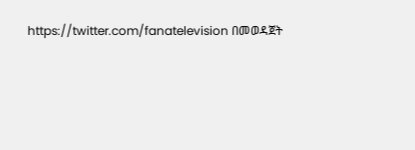https://twitter.com/fanatelevision በመወዳጀት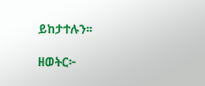ይከታተሉን፡፡

ዘወትር፦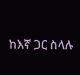ከእኛ ጋር ስላሉ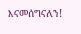እናመሰግናለን!